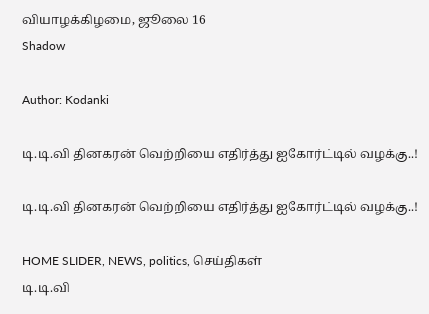வியாழக்கிழமை, ஜூலை 16
Shadow

Author: Kodanki

டி.டி.வி தினகரன் வெற்றியை எதிர்த்து ஐகோர்ட்டில் வழக்கு..!

டி.டி.வி தினகரன் வெற்றியை எதிர்த்து ஐகோர்ட்டில் வழக்கு..!

HOME SLIDER, NEWS, politics, செய்திகள்
டி.டி.வி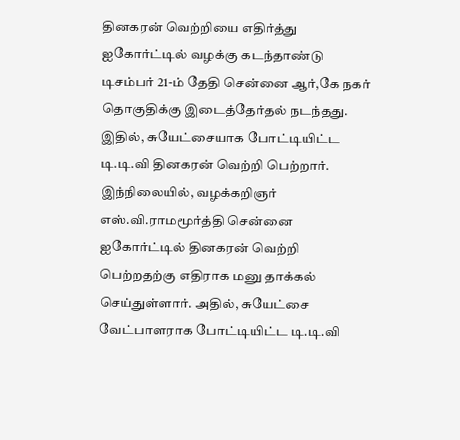தினகரன் வெற்றியை எதிர்த்து ஐகோர்ட்டில் வழக்கு கடந்தாண்டு டிசம்பர் 21-ம் தேதி சென்னை ஆர்,கே நகர் தொகுதிக்கு இடைத்தேர்தல் நடந்தது. இதில், சுயேட்சையாக போட்டியிட்ட டி.டி.வி தினகரன் வெற்றி பெற்றார். இந்நிலையில், வழக்கறிஞர் எஸ்.வி.ராமமூர்த்தி சென்னை ஐகோர்ட்டில் தினகரன் வெற்றி பெற்றதற்கு எதிராக மனு தாக்கல் செய்துள்ளார். அதில், சுயேட்சை வேட்பாளராக போட்டியிட்ட டி.டி.வி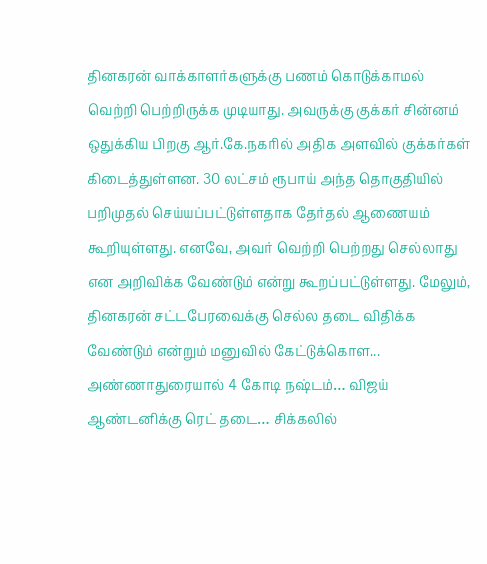தினகரன் வாக்காளர்களுக்கு பணம் கொடுக்காமல் வெற்றி பெற்றிருக்க முடியாது. அவருக்கு குக்கர் சின்னம் ஒதுக்கிய பிறகு ஆர்.கே.நகரில் அதிக அளவில் குக்கர்கள் கிடைத்துள்ளன. 30 லட்சம் ரூபாய் அந்த தொகுதியில் பறிமுதல் செய்யப்பட்டுள்ளதாக தேர்தல் ஆணையம் கூறியுள்ளது. எனவே, அவர் வெற்றி பெற்றது செல்லாது என அறிவிக்க வேண்டும் என்று கூறப்பட்டுள்ளது. மேலும், தினகரன் சட்டபேரவைக்கு செல்ல தடை விதிக்க வேண்டும் என்றும் மனுவில் கேட்டுக்கொள...
அண்ணாதுரையால் 4 கோடி நஷ்டம்… விஜய் ஆண்டனிக்கு ரெட் தடை… சிக்கலில்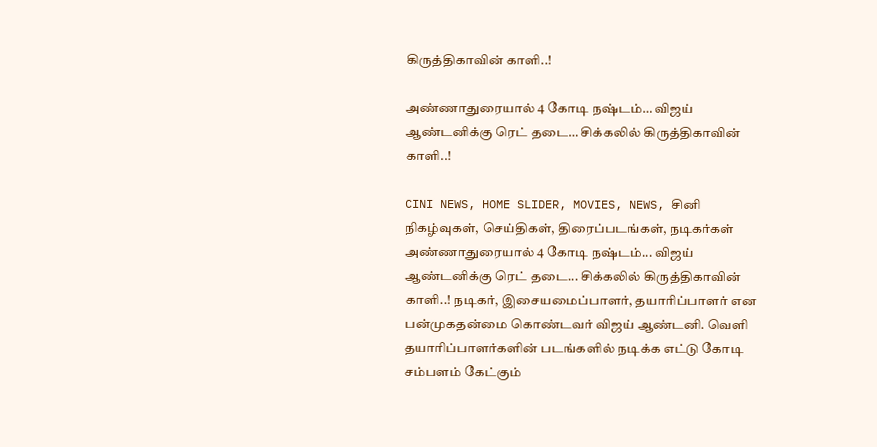கிருத்திகாவின் காளி..!

அண்ணாதுரையால் 4 கோடி நஷ்டம்… விஜய் ஆண்டனிக்கு ரெட் தடை… சிக்கலில் கிருத்திகாவின் காளி..!

CINI NEWS, HOME SLIDER, MOVIES, NEWS, சினி நிகழ்வுகள், செய்திகள், திரைப்படங்கள், நடிகர்கள்
அண்ணாதுரையால் 4 கோடி நஷ்டம்... விஜய் ஆண்டனிக்கு ரெட் தடை... சிக்கலில் கிருத்திகாவின் காளி..! நடிகர், இசையமைப்பாளர், தயாரிப்பாளர் என பன்முகதன்மை கொண்டவர் விஜய் ஆண்டனி. வெளி தயாரிப்பாளர்களின் படங்களில் நடிக்க எட்டு கோடி சம்பளம் கேட்கும்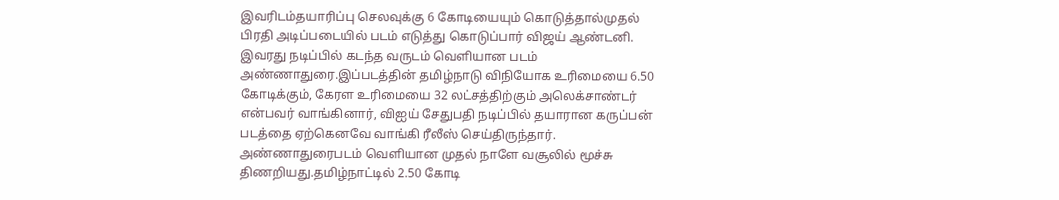இவரிடம்தயாரிப்பு செலவுக்கு 6 கோடியையும் கொடுத்தால்முதல் பிரதி அடிப்படையில் படம் எடுத்து கொடுப்பார் விஜய் ஆண்டனி. இவரது நடிப்பில் கடந்த வருடம் வெளியான படம் அண்ணாதுரை.இப்படத்தின் தமிழ்நாடு விநியோக உரிமையை 6.50 கோடிக்கும், கேரள உரிமையை 32 லட்சத்திற்கும் அலெக்சாண்டர் என்பவர் வாங்கினார், விஐய் சேதுபதி நடிப்பில் தயாரான கருப்பன் படத்தை ஏற்கெனவே வாங்கி ரீலீஸ் செய்திருந்தார். அண்ணாதுரைபடம் வெளியான முதல் நாளே வசூலில் மூச்சு திணறியது.தமிழ்நாட்டில் 2.50 கோடி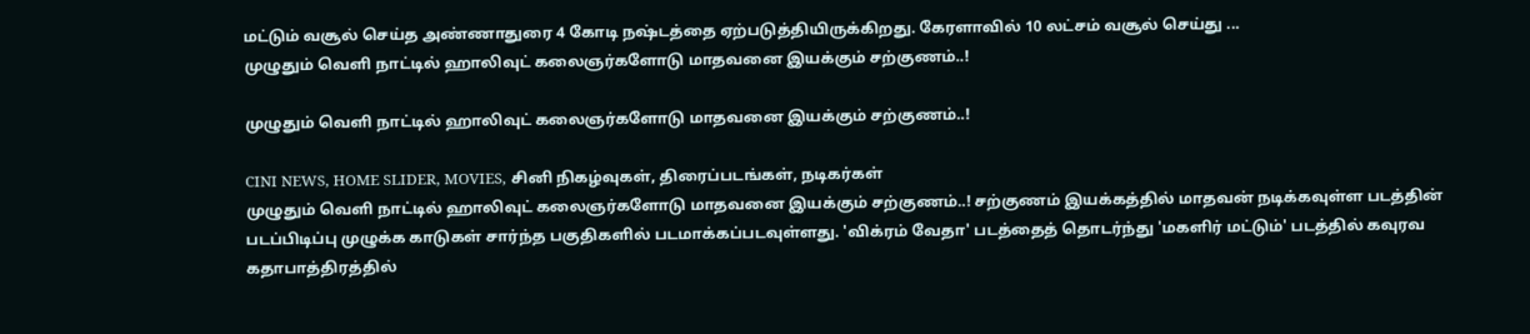மட்டும் வசூல் செய்த அண்ணாதுரை 4 கோடி நஷ்டத்தை ஏற்படுத்தியிருக்கிறது. கேரளாவில் 10 லட்சம் வசூல் செய்து ...
முழுதும் வெளி நாட்டில் ஹாலிவுட் கலைஞர்களோடு மாதவனை இயக்கும் சற்குணம்..!

முழுதும் வெளி நாட்டில் ஹாலிவுட் கலைஞர்களோடு மாதவனை இயக்கும் சற்குணம்..!

CINI NEWS, HOME SLIDER, MOVIES, சினி நிகழ்வுகள், திரைப்படங்கள், நடிகர்கள்
முழுதும் வெளி நாட்டில் ஹாலிவுட் கலைஞர்களோடு மாதவனை இயக்கும் சற்குணம்..! சற்குணம் இயக்கத்தில் மாதவன் நடிக்கவுள்ள படத்தின் படப்பிடிப்பு முழுக்க காடுகள் சார்ந்த பகுதிகளில் படமாக்கப்படவுள்ளது. 'விக்ரம் வேதா' படத்தைத் தொடர்ந்து 'மகளிர் மட்டும்' படத்தில் கவுரவ கதாபாத்திரத்தில்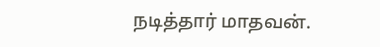நடித்தார் மாதவன்.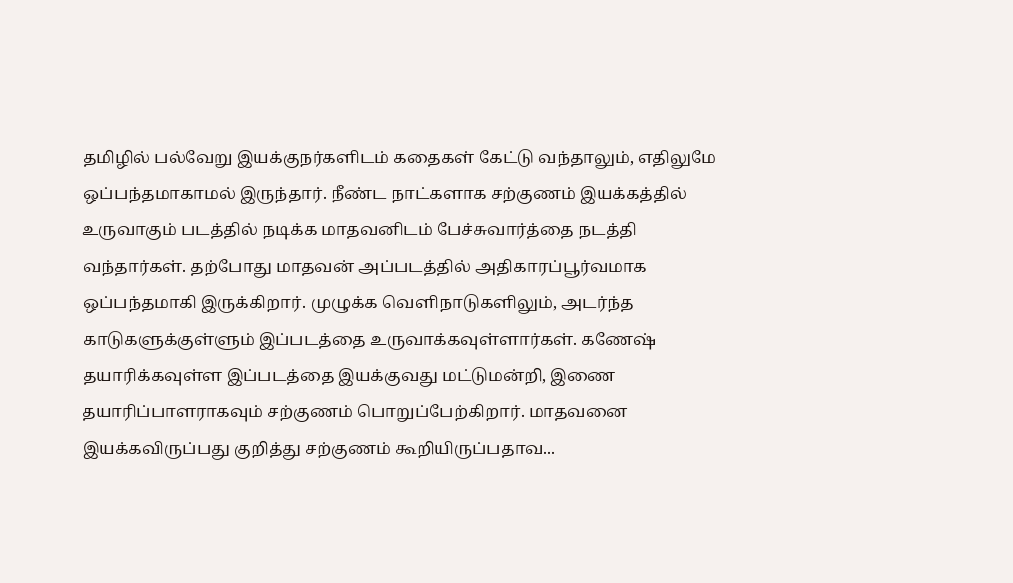தமிழில் பல்வேறு இயக்குநர்களிடம் கதைகள் கேட்டு வந்தாலும், எதிலுமே ஒப்பந்தமாகாமல் இருந்தார். நீண்ட நாட்களாக சற்குணம் இயக்கத்தில் உருவாகும் படத்தில் நடிக்க மாதவனிடம் பேச்சுவார்த்தை நடத்தி வந்தார்கள். தற்போது மாதவன் அப்படத்தில் அதிகாரப்பூர்வமாக ஒப்பந்தமாகி இருக்கிறார். முழுக்க வெளிநாடுகளிலும், அடர்ந்த காடுகளுக்குள்ளும் இப்படத்தை உருவாக்கவுள்ளார்கள். கணேஷ் தயாரிக்கவுள்ள இப்படத்தை இயக்குவது மட்டுமன்றி, இணை தயாரிப்பாளராகவும் சற்குணம் பொறுப்பேற்கிறார். மாதவனை இயக்கவிருப்பது குறித்து சற்குணம் கூறியிருப்பதாவ...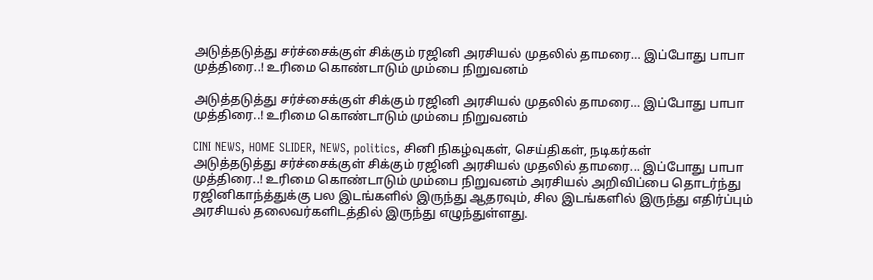அடுத்தடுத்து சர்ச்சைக்குள் சிக்கும் ரஜினி அரசியல் முதலில் தாமரை… இப்போது பாபா முத்திரை..! உரிமை கொண்டாடும் மும்பை நிறுவனம்

அடுத்தடுத்து சர்ச்சைக்குள் சிக்கும் ரஜினி அரசியல் முதலில் தாமரை… இப்போது பாபா முத்திரை..! உரிமை கொண்டாடும் மும்பை நிறுவனம்

CINI NEWS, HOME SLIDER, NEWS, politics, சினி நிகழ்வுகள், செய்திகள், நடிகர்கள்
அடுத்தடுத்து சர்ச்சைக்குள் சிக்கும் ரஜினி அரசியல் முதலில் தாமரை... இப்போது பாபா முத்திரை..! உரிமை கொண்டாடும் மும்பை நிறுவனம் அரசியல் அறிவிப்பை தொடர்ந்து ரஜினிகாந்த்துக்கு பல இடங்களில் இருந்து ஆதரவும், சில இடங்களில் இருந்து எதிர்ப்பும் அரசியல் தலைவர்களிடத்தில் இருந்து எழுந்துள்ளது.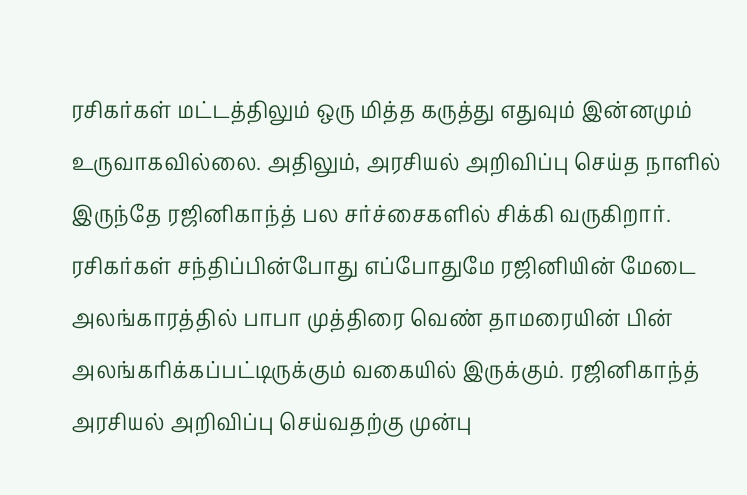ரசிகர்கள் மட்டத்திலும் ஒரு மித்த கருத்து எதுவும் இன்னமும் உருவாகவில்லை. அதிலும், அரசியல் அறிவிப்பு செய்த நாளில் இருந்தே ரஜினிகாந்த் பல சர்ச்சைகளில் சிக்கி வருகிறார். ரசிகர்கள் சந்திப்பின்போது எப்போதுமே ரஜினியின் மேடை அலங்காரத்தில் பாபா முத்திரை வெண் தாமரையின் பின் அலங்கரிக்கப்பட்டிருக்கும் வகையில் இருக்கும். ரஜினிகாந்த் அரசியல் அறிவிப்பு செய்வதற்கு முன்பு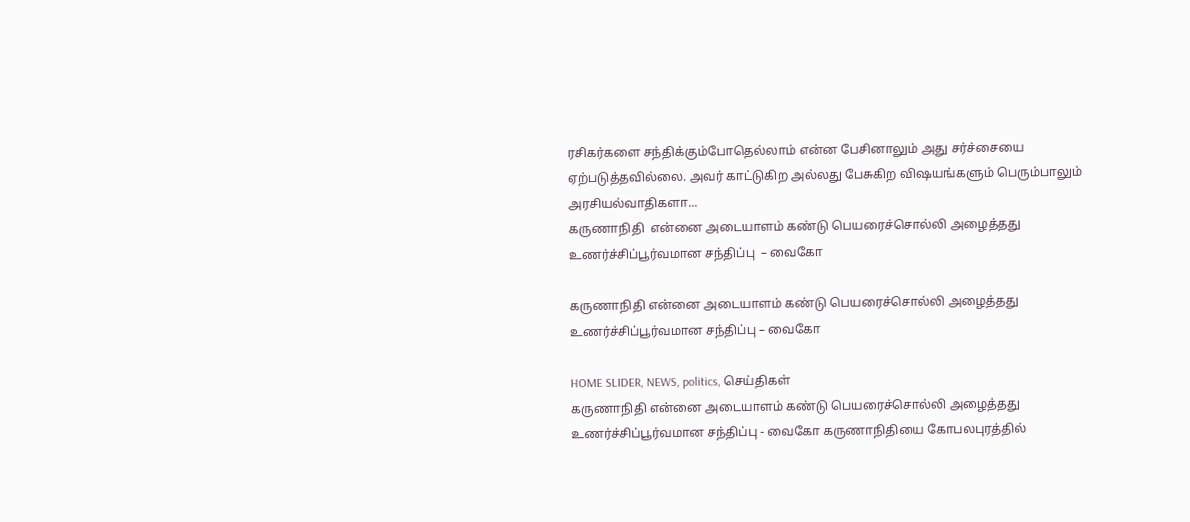ரசிகர்களை சந்திக்கும்போதெல்லாம் என்ன பேசினாலும் அது சர்ச்சையை ஏற்படுத்தவில்லை. அவர் காட்டுகிற அல்லது பேசுகிற விஷயங்களும் பெரும்பாலும் அரசியல்வாதிகளா...
கருணாநிதி  என்னை அடையாளம் கண்டு பெயரைச்சொல்லி அழைத்தது உணர்ச்சிப்பூர்வமான சந்திப்பு  – வைகோ

கருணாநிதி என்னை அடையாளம் கண்டு பெயரைச்சொல்லி அழைத்தது உணர்ச்சிப்பூர்வமான சந்திப்பு – வைகோ

HOME SLIDER, NEWS, politics, செய்திகள்
கருணாநிதி என்னை அடையாளம் கண்டு பெயரைச்சொல்லி அழைத்தது உணர்ச்சிப்பூர்வமான சந்திப்பு - வைகோ கருணாநிதியை கோபலபுரத்தில்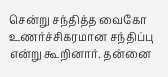சென்று சந்தித்த வைகோ உணர்ச்சிகரமான சந்திப்பு என்று கூறினார். தன்னை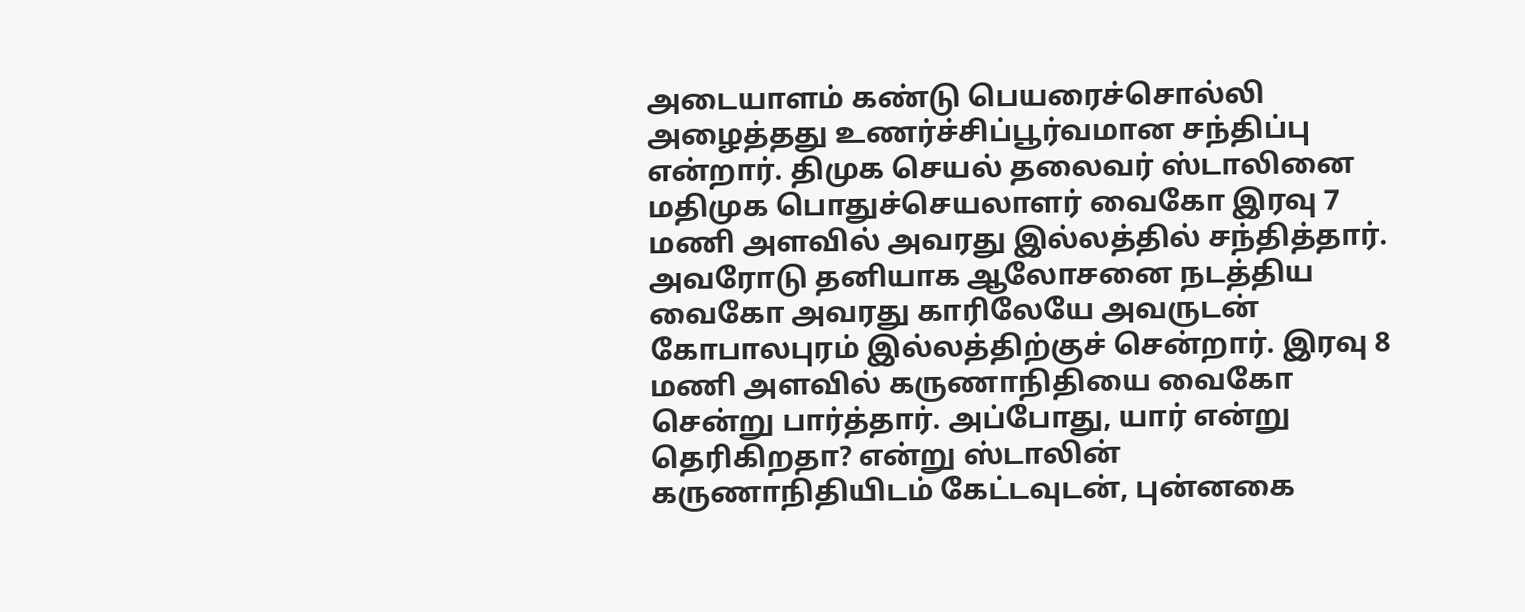அடையாளம் கண்டு பெயரைச்சொல்லி அழைத்தது உணர்ச்சிப்பூர்வமான சந்திப்பு என்றார். திமுக செயல் தலைவர் ஸ்டாலினை மதிமுக பொதுச்செயலாளர் வைகோ இரவு 7 மணி அளவில் அவரது இல்லத்தில் சந்தித்தார். அவரோடு தனியாக ஆலோசனை நடத்திய வைகோ அவரது காரிலேயே அவருடன் கோபாலபுரம் இல்லத்திற்குச் சென்றார். இரவு 8 மணி அளவில் கருணாநிதியை வைகோ சென்று பார்த்தார். அப்போது, யார் என்று தெரிகிறதா? என்று ஸ்டாலின் கருணாநிதியிடம் கேட்டவுடன், புன்னகை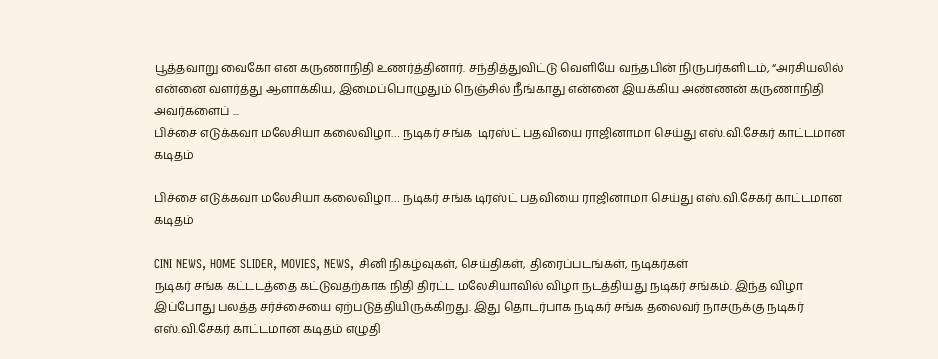பூத்தவாறு வைகோ என கருணாநிதி உணர்த்தினார். சந்தித்துவிட்டு வெளியே வந்தபின் நிருபர்களிடம், “அரசியலில் என்னை வளர்த்து ஆளாக்கிய, இமைப்பொழுதும் நெஞ்சில் நீங்காது என்னை இயக்கிய அண்ணன் கருணாநிதி அவர்களைப் ...
பிச்சை எடுக்கவா மலேசியா கலைவிழா… நடிகர் சங்க  டிரஸ்ட் பதவியை ராஜினாமா செய்து எஸ்.வி.சேகர் காட்டமான கடிதம்

பிச்சை எடுக்கவா மலேசியா கலைவிழா… நடிகர் சங்க டிரஸ்ட் பதவியை ராஜினாமா செய்து எஸ்.வி.சேகர் காட்டமான கடிதம்

CINI NEWS, HOME SLIDER, MOVIES, NEWS, சினி நிகழ்வுகள், செய்திகள், திரைப்படங்கள், நடிகர்கள்
நடிகர் சங்க கட்டடத்தை கட்டுவதற்காக நிதி திரட்ட மலேசியாவில் விழா நடத்தியது நடிகர் சங்கம். இந்த விழா இப்போது பலத்த சர்ச்சையை ஏற்படுத்தியிருக்கிறது. இது தொடர்பாக நடிகர் சங்க தலைவர் நாசருக்கு நடிகர் எஸ்.வி.சேகர் காட்டமான கடிதம் எழுதி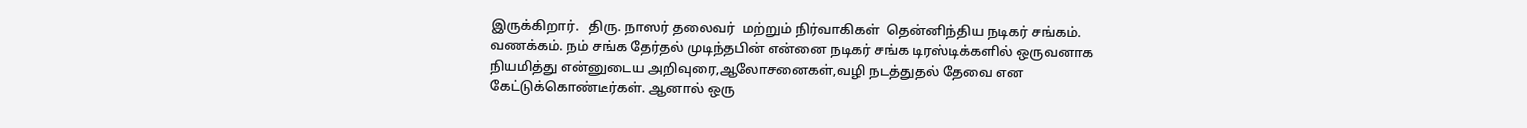இருக்கிறார்.   திரு. நாஸர் தலைவர்  மற்றும் நிர்வாகிகள்  தென்னிந்திய நடிகர் சங்கம். வணக்கம். நம் சங்க தேர்தல் முடிந்தபின் என்னை நடிகர் சங்க டிரஸ்டிக்களில் ஒருவனாக நியமித்து என்னுடைய அறிவுரை,ஆலோசனைகள்,வழி நடத்துதல் தேவை என கேட்டுக்கொண்டீர்கள். ஆனால் ஒரு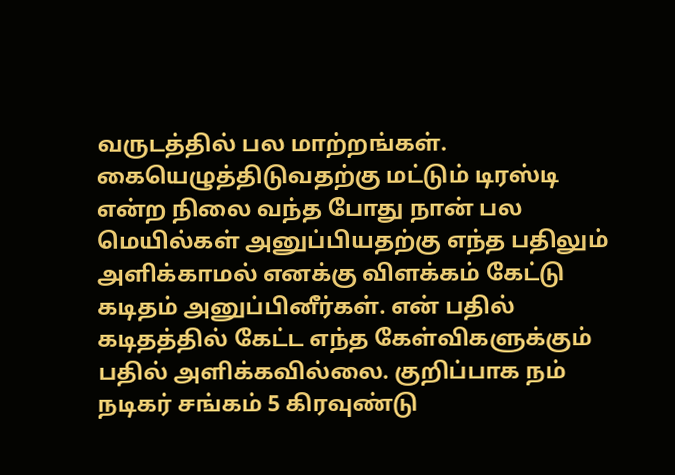வருடத்தில் பல மாற்றங்கள். கையெழுத்திடுவதற்கு மட்டும் டிரஸ்டி என்ற நிலை வந்த போது நான் பல மெயில்கள் அனுப்பியதற்கு எந்த பதிலும் அளிக்காமல் எனக்கு விளக்கம் கேட்டு கடிதம் அனுப்பினீர்கள். என் பதில் கடிதத்தில் கேட்ட எந்த கேள்விகளுக்கும் பதில் அளிக்கவில்லை. குறிப்பாக நம் நடிகர் சங்கம் 5 கிரவுண்டு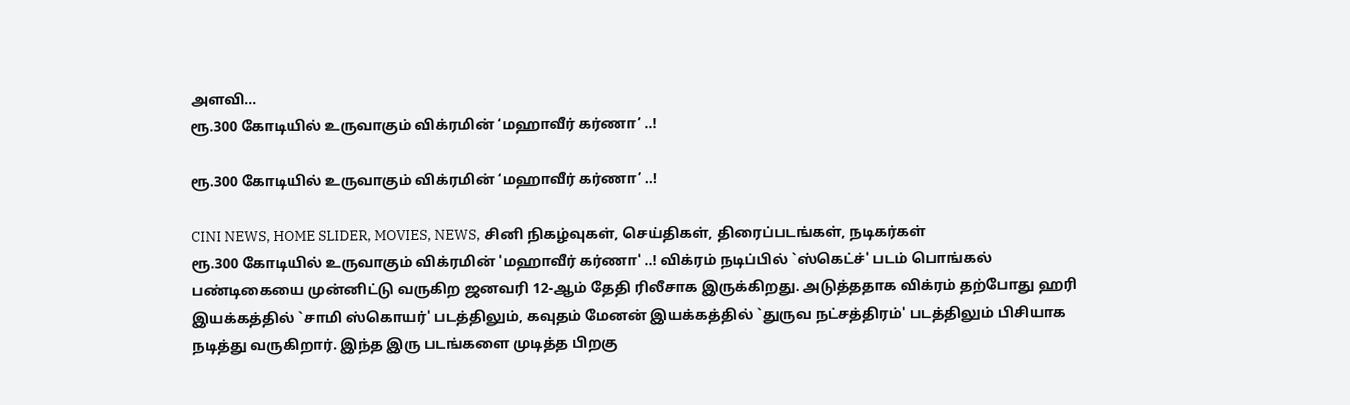அளவி...
ரூ.300 கோடியில் உருவாகும் விக்ரமின் ‘மஹாவீர் கர்ணா’ ..!

ரூ.300 கோடியில் உருவாகும் விக்ரமின் ‘மஹாவீர் கர்ணா’ ..!

CINI NEWS, HOME SLIDER, MOVIES, NEWS, சினி நிகழ்வுகள், செய்திகள், திரைப்படங்கள், நடிகர்கள்
ரூ.300 கோடியில் உருவாகும் விக்ரமின் 'மஹாவீர் கர்ணா' ..! விக்ரம் நடிப்பில் `ஸ்கெட்ச்' படம் பொங்கல் பண்டிகையை முன்னிட்டு வருகிற ஜனவரி 12-ஆம் தேதி ரிலீசாக இருக்கிறது. அடுத்ததாக விக்ரம் தற்போது ஹரி இயக்கத்தில் `சாமி ஸ்கொயர்' படத்திலும், கவுதம் மேனன் இயக்கத்தில் `துருவ நட்சத்திரம்' படத்திலும் பிசியாக நடித்து வருகிறார். இந்த இரு படங்களை முடித்த பிறகு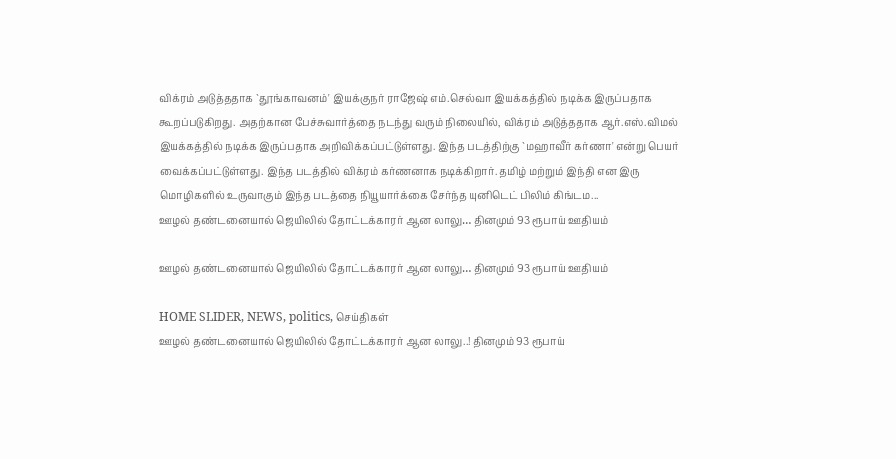விக்ரம் அடுத்ததாக `தூங்காவனம்' இயக்குநர் ராஜேஷ் எம்.செல்வா இயக்கத்தில் நடிக்க இருப்பதாக கூறப்படுகிறது. அதற்கான பேச்சுவார்த்தை நடந்து வரும் நிலையில், விக்ரம் அடுத்ததாக ஆர்.எஸ்.விமல் இயக்கத்தில் நடிக்க இருப்பதாக அறிவிக்கப்பட்டுள்ளது. இந்த படத்திற்கு `மஹாவீர் கர்ணா' என்று பெயர் வைக்கப்பட்டுள்ளது. இந்த படத்தில் விக்ரம் கர்ணனாக நடிக்கிறார். தமிழ் மற்றும் இந்தி என இரு மொழிகளில் உருவாகும் இந்த படத்தை நியூயார்க்கை சேர்ந்த யுனிடெட் பிலிம் கிங்டம...
ஊழல் தண்டனையால் ஜெயிலில் தோட்டக்காரர் ஆன லாலு… தினமும் 93 ரூபாய் ஊதியம்

ஊழல் தண்டனையால் ஜெயிலில் தோட்டக்காரர் ஆன லாலு… தினமும் 93 ரூபாய் ஊதியம்

HOME SLIDER, NEWS, politics, செய்திகள்
ஊழல் தண்டனையால் ஜெயிலில் தோட்டக்காரர் ஆன லாலு..! தினமும் 93 ரூபாய்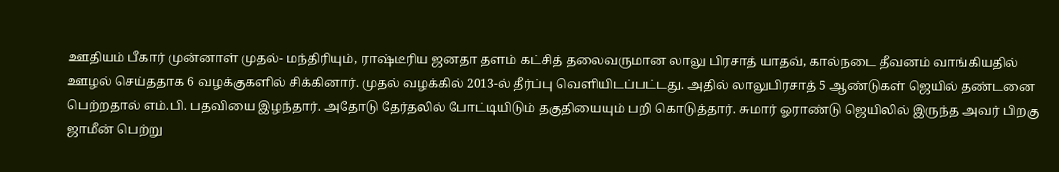ஊதியம் பீகார் முன்னாள் முதல்- மந்திரியும், ராஷ்டீரிய ஜனதா தளம் கட்சித் தலைவருமான லாலு பிரசாத் யாதவ், கால்நடை தீவனம் வாங்கியதில் ஊழல் செய்ததாக 6 வழக்குகளில் சிக்கினார். முதல் வழக்கில் 2013-ல் தீர்ப்பு வெளியிடப்பட்டது. அதில் லாலுபிரசாத் 5 ஆண்டுகள் ஜெயில் தண்டனை பெற்றதால் எம்.பி. பதவியை இழந்தார். அதோடு தேர்தலில் போட்டியிடும் தகுதியையும் பறி கொடுத்தார். சுமார் ஓராண்டு ஜெயிலில் இருந்த அவர் பிறகு ஜாமீன் பெற்று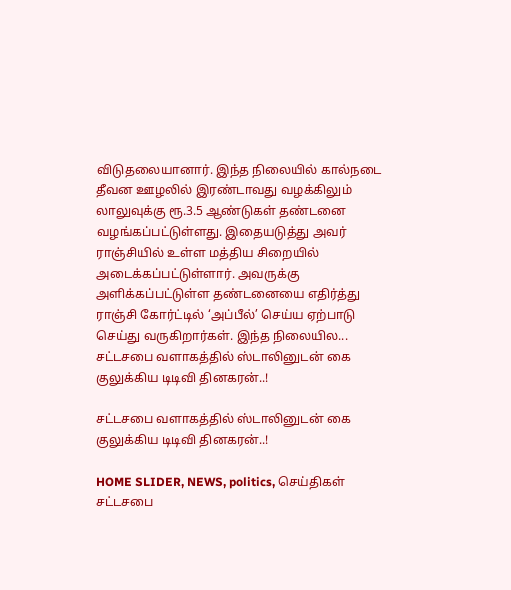விடுதலையானார். இந்த நிலையில் கால்நடை தீவன ஊழலில் இரண்டாவது வழக்கிலும் லாலுவுக்கு ரூ.3.5 ஆண்டுகள் தண்டனை வழங்கப்பட்டுள்ளது. இதையடுத்து அவர் ராஞ்சியில் உள்ள மத்திய சிறையில் அடைக்கப்பட்டுள்ளார். அவருக்கு அளிக்கப்பட்டுள்ள தண்டனையை எதிர்த்து ராஞ்சி கோர்ட்டில் ‘அப்பீல்’ செய்ய ஏற்பாடு செய்து வருகிறார்கள். இந்த நிலையில...
சட்டசபை வளாகத்தில் ஸ்டாலினுடன் கை குலுக்கிய டிடிவி தினகரன்..!

சட்டசபை வளாகத்தில் ஸ்டாலினுடன் கை குலுக்கிய டிடிவி தினகரன்..!

HOME SLIDER, NEWS, politics, செய்திகள்
சட்டசபை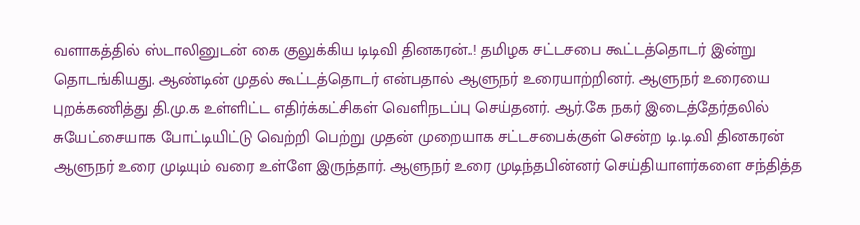வளாகத்தில் ஸ்டாலினுடன் கை குலுக்கிய டிடிவி தினகரன்..! தமிழக சட்டசபை கூட்டத்தொடர் இன்று தொடங்கியது. ஆண்டின் முதல் கூட்டத்தொடர் என்பதால் ஆளுநர் உரையாற்றினர். ஆளுநர் உரையை புறக்கணித்து தி.மு.க உள்ளிட்ட எதிர்க்கட்சிகள் வெளிநடப்பு செய்தனர். ஆர்.கே நகர் இடைத்தேர்தலில் சுயேட்சையாக போட்டியிட்டு வெற்றி பெற்று முதன் முறையாக சட்டசபைக்குள் சென்ற டி.டி.வி தினகரன் ஆளுநர் உரை முடியும் வரை உள்ளே இருந்தார். ஆளுநர் உரை முடிந்தபின்னர் செய்தியாளர்களை சந்தித்த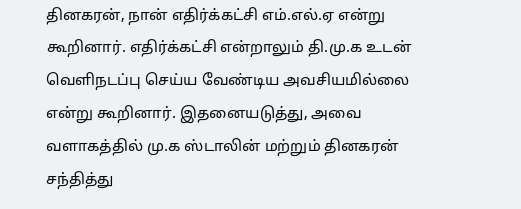தினகரன், நான் எதிர்க்கட்சி எம்.எல்.ஏ என்று கூறினார். எதிர்க்கட்சி என்றாலும் தி.மு.க உடன் வெளிநடப்பு செய்ய வேண்டிய அவசியமில்லை என்று கூறினார். இதனையடுத்து, அவை வளாகத்தில் மு.க ஸ்டாலின் மற்றும் தினகரன் சந்தித்து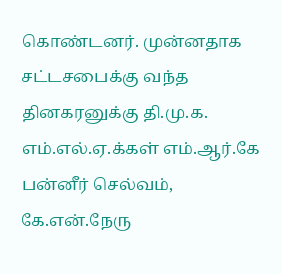கொண்டனர். முன்னதாக சட்டசபைக்கு வந்த தினகரனுக்கு தி.மு.க. எம்.எல்.ஏ.க்கள் எம்.ஆர்.கே பன்னீர் செல்வம், கே.என்.நேரு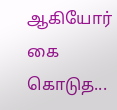ஆகியோர் கை கொடுத...